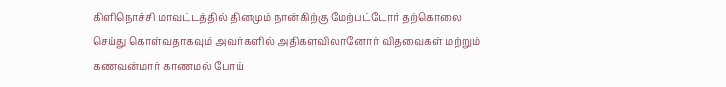கிளிநொச்சி மாவட்டத்தில் தினமும் நான்கிற்கு மேற்பட்டோர் தற்கொலை செய்து கொள்வதாகவும் அவர்களில் அதிகளவிலானோர் விதவைகள் மற்றும் கணவன்மார் காணமல் போய்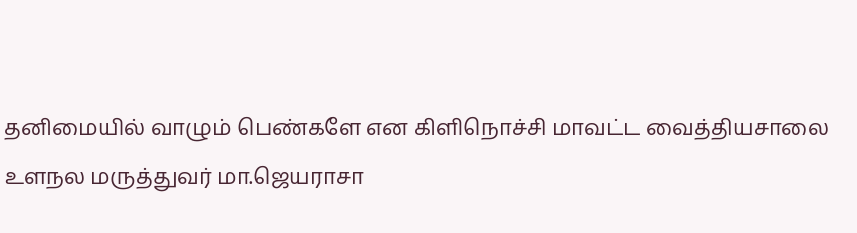தனிமையில் வாழும் பெண்களே என கிளிநொச்சி மாவட்ட வைத்தியசாலை உளநல மருத்துவர் மா.ஜெயராசா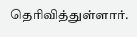தெரிவித்துள்ளார்.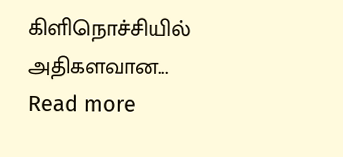கிளிநொச்சியில் அதிகளவான...
Read more